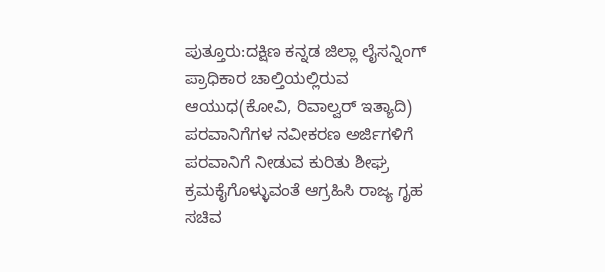ಪುತ್ತೂರು:ದಕ್ಷಿಣ ಕನ್ನಡ ಜಿಲ್ಲಾ ಲೈಸನ್ನಿಂಗ್ ಪ್ರಾಧಿಕಾರ ಚಾಲ್ತಿಯಲ್ಲಿರುವ ಆಯುಧ(ಕೋವಿ, ರಿವಾಲ್ವರ್ ಇತ್ಯಾದಿ) ಪರವಾನಿಗೆಗಳ ನವೀಕರಣ ಅರ್ಜಿಗಳಿಗೆ ಪರವಾನಿಗೆ ನೀಡುವ ಕುರಿತು ಶೀಘ್ರ ಕ್ರಮಕೈಗೊಳ್ಳುವಂತೆ ಆಗ್ರಹಿಸಿ ರಾಜ್ಯ ಗೃಹ ಸಚಿವ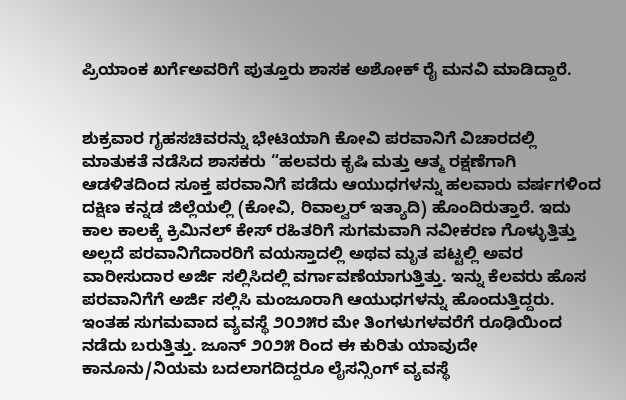ಪ್ರಿಯಾಂಕ ಖರ್ಗೆಅವರಿಗೆ ಪುತ್ತೂರು ಶಾಸಕ ಅಶೋಕ್ ರೈ ಮನವಿ ಮಾಡಿದ್ದಾರೆ.


ಶುಕ್ರವಾರ ಗೃಹಸಚಿವರನ್ನು ಭೇಟಿಯಾಗಿ ಕೋವಿ ಪರವಾನಿಗೆ ವಿಚಾರದಲ್ಲಿ ಮಾತುಕತೆ ನಡೆಸಿದ ಶಾಸಕರು “ಹಲವರು ಕೃಷಿ ಮತ್ತು ಆತ್ಮ ರಕ್ಷಣೆಗಾಗಿ ಆಡಳಿತದಿಂದ ಸೂಕ್ತ ಪರವಾನಿಗೆ ಪಡೆದು ಆಯುಧಗಳನ್ನು ಹಲವಾರು ವರ್ಷಗಳಿಂದ ದಕ್ಷಿಣ ಕನ್ನಡ ಜಿಲ್ಲೆಯಲ್ಲಿ (ಕೋವಿ, ರಿವಾಲ್ವರ್ ಇತ್ಯಾದಿ) ಹೊಂದಿರುತ್ತಾರೆ. ಇದು ಕಾಲ ಕಾಲಕ್ಕೆ ಕ್ರಿಮಿನಲ್ ಕೇಸ್ ರಹಿತರಿಗೆ ಸುಗಮವಾಗಿ ನವೀಕರಣ ಗೊಳ್ಳುತ್ತಿತ್ತು ಅಲ್ಲದೆ ಪರವಾನಿಗೆದಾರರಿಗೆ ವಯಸ್ತಾದಲ್ಲಿ ಅಥವ ಮೃತ ಪಟ್ಟಲ್ಲಿ ಅವರ ವಾರೀಸುದಾರ ಅರ್ಜಿ ಸಲ್ಲಿಸಿದಲ್ಲಿ ವರ್ಗಾವಣೆಯಾಗುತ್ತಿತ್ತು. ಇನ್ನು ಕೆಲವರು ಹೊಸ ಪರವಾನಿಗೆಗೆ ಅರ್ಜಿ ಸಲ್ಲಿಸಿ ಮಂಜೂರಾಗಿ ಆಯುಧಗಳನ್ನು ಹೊಂದುತ್ತಿದ್ದರು. ಇಂತಹ ಸುಗಮವಾದ ವ್ಯವಸ್ಥೆ ೨೦೨೫ರ ಮೇ ತಿಂಗಳುಗಳವರೆಗೆ ರೂಢಿಯಿಂದ ನಡೆದು ಬರುತ್ತಿತ್ತು. ಜೂನ್ ೨೦೨೫ ರಿಂದ ಈ ಕುರಿತು ಯಾವುದೇ ಕಾನೂನು/ನಿಯಮ ಬದಲಾಗದಿದ್ದರೂ ಲೈಸನ್ಸಿಂಗ್ ವ್ಯವಸ್ಥೆ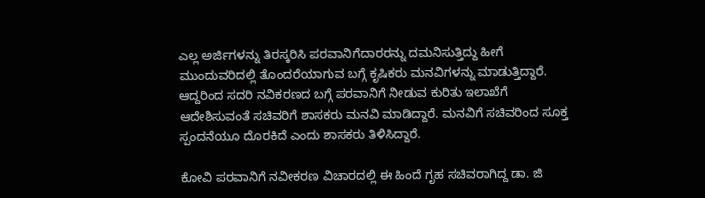ಎಲ್ಲ ಅರ್ಜಿಗಳನ್ನು ತಿರಸ್ಕರಿಸಿ ಪರವಾನಿಗೆದಾರರನ್ನು ದಮನಿಸುತ್ತಿದ್ದು ಹೀಗೆ ಮುಂದುವರಿದಲ್ಲಿ ತೊಂದರೆಯಾಗುವ ಬಗ್ಗೆ ಕೃಷಿಕರು ಮನವಿಗಳನ್ನು ಮಾಡುತ್ತಿದ್ದಾರೆ. ಆದ್ದರಿಂದ ಸದರಿ ನವಿಕರಣದ ಬಗ್ಗೆ ಪರವಾನಿಗೆ ನೀಡುವ ಕುರಿತು ಇಲಾಖೆಗೆ ಆದೇಶಿಸುವಂತೆ ಸಚಿವರಿಗೆ ಶಾಸಕರು ಮನವಿ ಮಾಡಿದ್ದಾರೆ. ಮನವಿಗೆ ಸಚಿವರಿಂದ ಸೂಕ್ತ ಸ್ಪಂದನೆಯೂ ದೊರಕಿದೆ ಎಂದು ಶಾಸಕರು ತಿಳಿಸಿದ್ದಾರೆ.

ಕೋವಿ ಪರವಾನಿಗೆ ನವೀಕರಣ ವಿಚಾರದಲ್ಲಿ ಈ ಹಿಂದೆ ಗೃಹ ಸಚಿವರಾಗಿದ್ದ ಡಾ. ಜಿ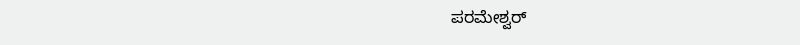ಪರಮೇಶ್ವರ್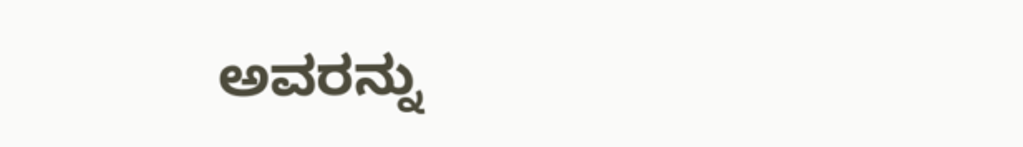ಅವರನ್ನು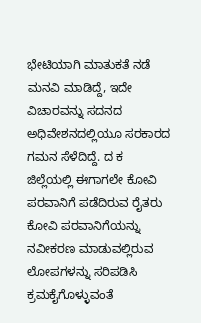ಭೇಟಿಯಾಗಿ ಮಾತುಕತೆ ನಡೆ ಮನವಿ ಮಾಡಿದ್ದೆ, ಇದೇ ವಿಚಾರವನ್ನು ಸದನದ ಅಧಿವೇಶನದಲ್ಲಿಯೂ ಸರಕಾರದ ಗಮನ ಸೆಳೆದಿದ್ದೆ. ದ ಕ ಜಿಲ್ಲೆಯಲ್ಲಿ ಈಗಾಗಲೇ ಕೋವಿ ಪರವಾನಿಗೆ ಪಡೆದಿರುವ ರೈತರು ಕೋವಿ ಪರವಾನಿಗೆಯನ್ನು ನವೀಕರಣ ಮಾಡುವಲ್ಲಿರುವ ಲೋಪಗಳನ್ನು ಸರಿಪಡಿಸಿ ಕ್ರಮಕೈಗೊಳ್ಳುವಂತೆ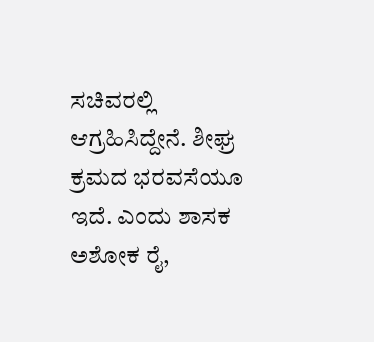ಸಚಿವರಲ್ಲಿ ಆಗ್ರಹಿಸಿದ್ದೇನೆ. ಶೀಘ್ರ ಕ್ರಮದ ಭರವಸೆಯೂ ಇದೆ. ಎಂದು ಶಾಸಕ ಅಶೋಕ ರೈ,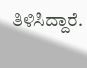ತಿಳಿಸಿದ್ದಾರೆ.